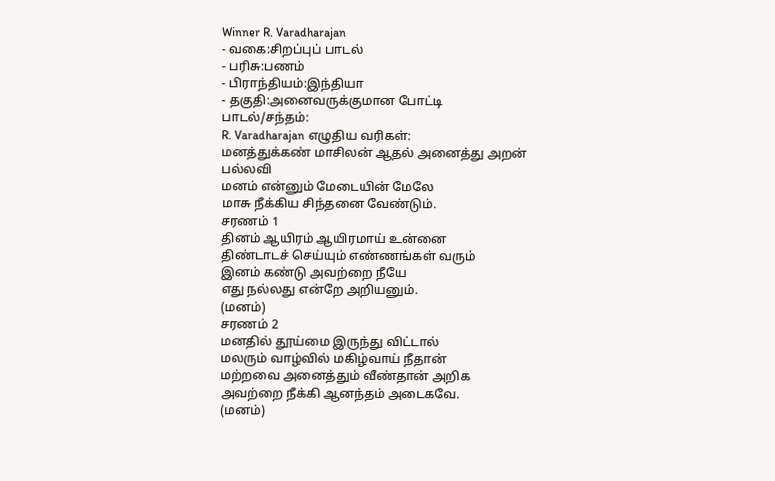Winner R. Varadharajan
- வகை:சிறப்புப் பாடல்
- பரிசு:பணம்
- பிராந்தியம்:இந்தியா
- தகுதி:அனைவருக்குமான போட்டி
பாடல்/சந்தம்:
R. Varadharajan எழுதிய வரிகள்:
மனத்துக்கண் மாசிலன் ஆதல் அனைத்து அறன்
பல்லவி
மனம் என்னும் மேடையின் மேலே
மாசு நீக்கிய சிந்தனை வேண்டும்.
சரணம் 1
தினம் ஆயிரம் ஆயிரமாய் உன்னை
திண்டாடச் செய்யும் எண்ணங்கள் வரும்
இனம் கண்டு அவற்றை நீயே
எது நல்லது என்றே அறியனும்.
(மனம்)
சரணம் 2
மனதில் தூய்மை இருந்து விட்டால்
மலரும் வாழ்வில் மகிழ்வாய் நீதான்
மற்றவை அனைத்தும் வீண்தான் அறிக
அவற்றை நீக்கி ஆனந்தம் அடைகவே.
(மனம்)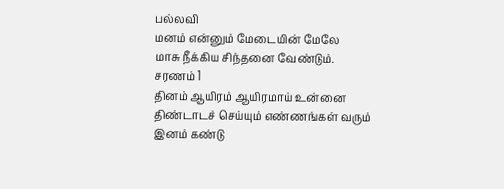பல்லவி
மனம் என்னும் மேடையின் மேலே
மாசு நீக்கிய சிந்தனை வேண்டும்.
சரணம் 1
தினம் ஆயிரம் ஆயிரமாய் உன்னை
திண்டாடச் செய்யும் எண்ணங்கள் வரும்
இனம் கண்டு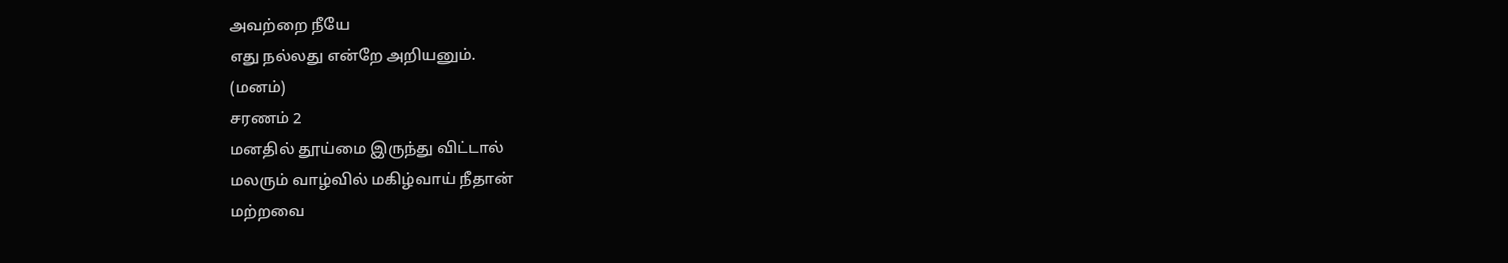அவற்றை நீயே
எது நல்லது என்றே அறியனும்.
(மனம்)
சரணம் 2
மனதில் தூய்மை இருந்து விட்டால்
மலரும் வாழ்வில் மகிழ்வாய் நீதான்
மற்றவை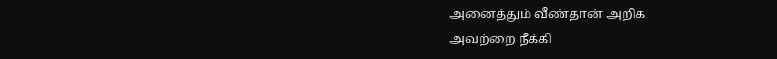அனைத்தும் வீண்தான் அறிக
அவற்றை நீக்கி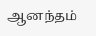ஆனந்தம்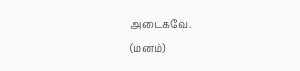அடைகவே.
(மனம்)